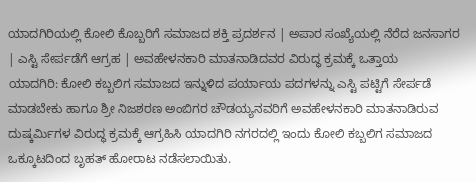ಯಾದಗಿರಿಯಲ್ಲಿ ಕೋಲಿ ಕೊಬ್ಬರಿಗೆ ಸಮಾಜದ ಶಕ್ತಿ ಪ್ರದರ್ಶನ | ಅಪಾರ ಸಂಖ್ಯೆಯಲ್ಲಿ ನೆರೆದ ಜನಸಾಗರ | ಎಸ್ಟಿ ಸೇರ್ಪಡೆಗೆ ಆಗ್ರಹ | ಅವಹೇಳನಕಾರಿ ಮಾತನಾಡಿದವರ ವಿರುದ್ಧ ಕ್ರಮಕ್ಕೆ ಒತ್ತಾಯ
ಯಾದಗಿರಿ: ಕೋಲಿ ಕಬ್ಬಲಿಗ ಸಮಾಜದ ಇನ್ನುಳಿದ ಪರ್ಯಾಯ ಪದಗಳನ್ನು ಎಸ್ಟಿ ಪಟ್ಟಿಗೆ ಸೇರ್ಪಡೆ ಮಾಡಬೇಕು ಹಾಗೂ ಶ್ರೀ ನಿಜಶರಣ ಅಂಬಿಗರ ಚೌಡಯ್ಯನವರಿಗೆ ಅವಹೇಳನಕಾರಿ ಮಾತನಾಡಿರುವ ದುಷ್ಕರ್ಮಿಗಳ ವಿರುದ್ಧ ಕ್ರಮಕ್ಕೆ ಆಗ್ರಹಿಸಿ ಯಾದಗಿರಿ ನಗರದಲ್ಲಿ ಇಂದು ಕೋಲಿ ಕಬ್ಬಲಿಗ ಸಮಾಜದ ಒಕ್ಕೂಟದಿಂದ ಬೃಹತ್ ಹೋರಾಟ ನಡೆಸಲಾಯಿತು.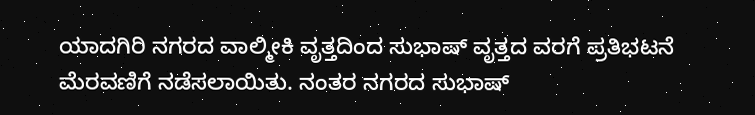ಯಾದಗಿರಿ ನಗರದ ವಾಲ್ಮೀಕಿ ವೃತ್ತದಿಂದ ಸುಭಾಷ್ ವೃತ್ತದ ವರಗೆ ಪ್ರತಿಭಟನೆ ಮೆರವಣಿಗೆ ನಡೆಸಲಾಯಿತು. ನಂತರ ನಗರದ ಸುಭಾಷ್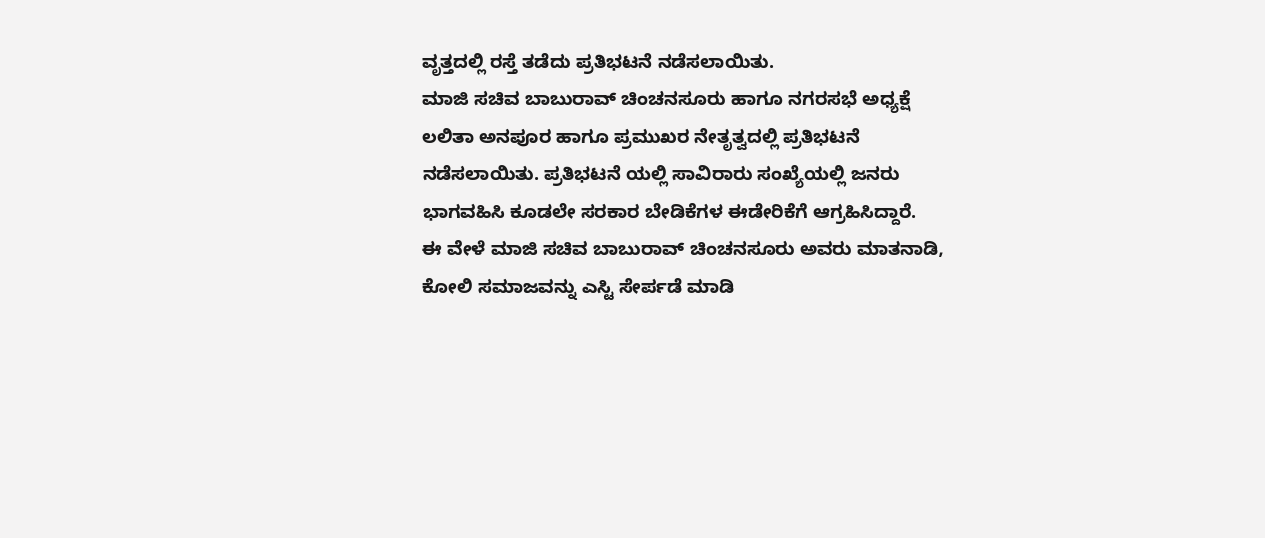ವೃತ್ತದಲ್ಲಿ ರಸ್ತೆ ತಡೆದು ಪ್ರತಿಭಟನೆ ನಡೆಸಲಾಯಿತು.
ಮಾಜಿ ಸಚಿವ ಬಾಬುರಾವ್ ಚಿಂಚನಸೂರು ಹಾಗೂ ನಗರಸಭೆ ಅಧ್ಯಕ್ಷೆ ಲಲಿತಾ ಅನಪೂರ ಹಾಗೂ ಪ್ರಮುಖರ ನೇತೃತ್ವದಲ್ಲಿ ಪ್ರತಿಭಟನೆ ನಡೆಸಲಾಯಿತು. ಪ್ರತಿಭಟನೆ ಯಲ್ಲಿ ಸಾವಿರಾರು ಸಂಖ್ಯೆಯಲ್ಲಿ ಜನರು ಭಾಗವಹಿಸಿ ಕೂಡಲೇ ಸರಕಾರ ಬೇಡಿಕೆಗಳ ಈಡೇರಿಕೆಗೆ ಆಗ್ರಹಿಸಿದ್ದಾರೆ.
ಈ ವೇಳೆ ಮಾಜಿ ಸಚಿವ ಬಾಬುರಾವ್ ಚಿಂಚನಸೂರು ಅವರು ಮಾತನಾಡಿ, ಕೋಲಿ ಸಮಾಜವನ್ನು ಎಸ್ಟಿ ಸೇರ್ಪಡೆ ಮಾಡಿ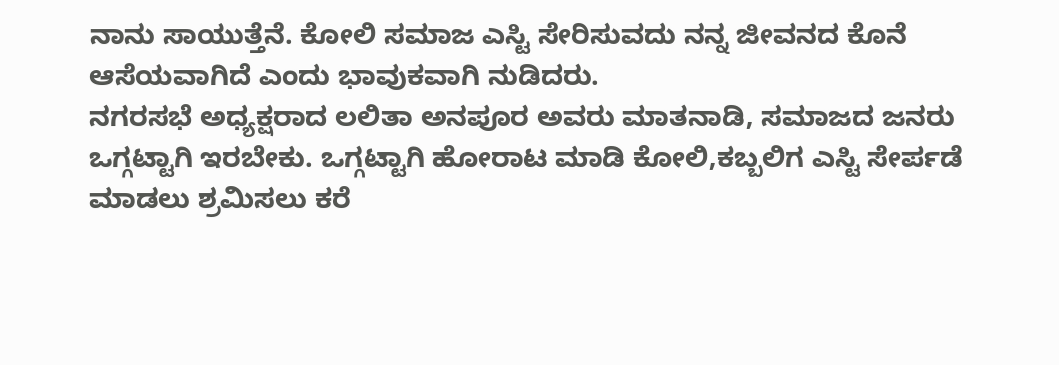ನಾನು ಸಾಯುತ್ತೆನೆ. ಕೋಲಿ ಸಮಾಜ ಎಸ್ಟಿ ಸೇರಿಸುವದು ನನ್ನ ಜೀವನದ ಕೊನೆ ಆಸೆಯವಾಗಿದೆ ಎಂದು ಭಾವುಕವಾಗಿ ನುಡಿದರು.
ನಗರಸಭೆ ಅಧ್ಯಕ್ಷರಾದ ಲಲಿತಾ ಅನಪೂರ ಅವರು ಮಾತನಾಡಿ, ಸಮಾಜದ ಜನರು ಒಗ್ಗಟ್ಟಾಗಿ ಇರಬೇಕು. ಒಗ್ಗಟ್ಟಾಗಿ ಹೋರಾಟ ಮಾಡಿ ಕೋಲಿ,ಕಬ್ಬಲಿಗ ಎಸ್ಟಿ ಸೇರ್ಪಡೆ ಮಾಡಲು ಶ್ರಮಿಸಲು ಕರೆ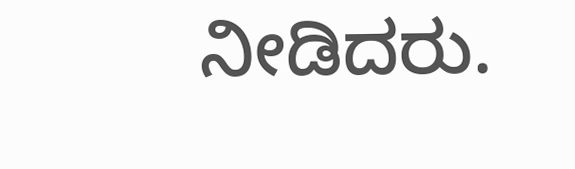ನೀಡಿದರು.